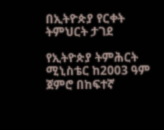በኢትዮጵያ የርቀት ትምህርት ታገደ

የኢትዮጵያ ትምሕርት ሚኒስቴር ከ2003 ዓም ጀምሮ በከፍተኛ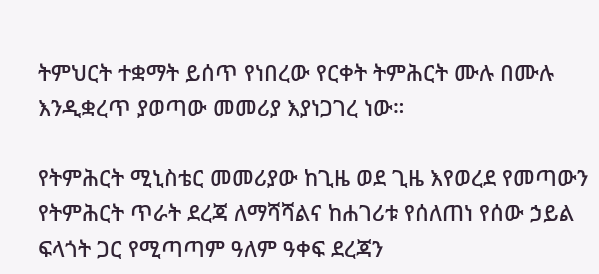ትምህርት ተቋማት ይሰጥ የነበረው የርቀት ትምሕርት ሙሉ በሙሉ እንዲቋረጥ ያወጣው መመሪያ እያነጋገረ ነው።

የትምሕርት ሚኒስቴር መመሪያው ከጊዜ ወደ ጊዜ እየወረደ የመጣውን የትምሕርት ጥራት ደረጃ ለማሻሻልና ከሐገሪቱ የሰለጠነ የሰው ኃይል ፍላጎት ጋር የሚጣጣም ዓለም ዓቀፍ ደረጃን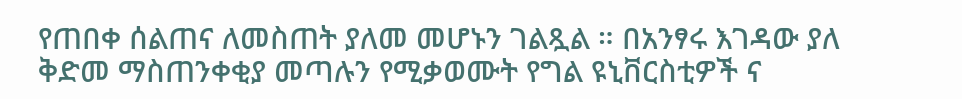የጠበቀ ሰልጠና ለመስጠት ያለመ መሆኑን ገልጿል ። በአንፃሩ እገዳው ያለ ቅድመ ማስጠንቀቂያ መጣሉን የሚቃወሙት የግል ዩኒቨርስቲዎች ና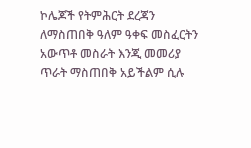ኮሌጆች የትምሕርት ደረጃን ለማስጠበቅ ዓለም ዓቀፍ መስፈርትን አውጥቶ መስራት እንጂ መመሪያ ጥራት ማስጠበቅ አይችልም ሲሉ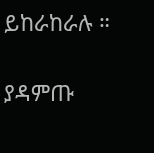ይከራከራሉ ።

ያዳምጡ